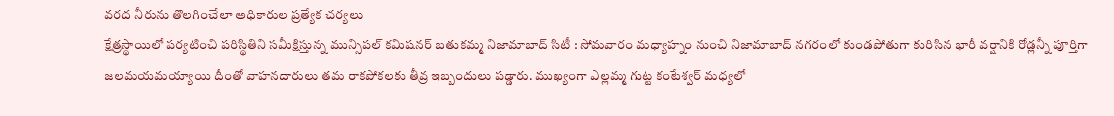వరద నీరును తొలగించేలా అధికారుల ప్రత్యేక చర్యలు
క్షేత్రస్థాయిలో పర్యటించి పరిస్థితిని సమీక్షిస్తున్న మున్సిపల్ కమిషనర్ బతుకమ్మ నిజామాబాద్ సిటీ : సోమవారం మధ్యాహ్నం నుంచి నిజామాబాద్ నగరంలో కుండపోతుగా కురిసిన భారీ వర్షానికి రోడ్లన్నీ పూర్తిగా జలమయమయ్యాయి దీంతో వాహనదారులు తమ రాకపోకలకు తీవ్ర ఇబ్బందులు పడ్డారు. ముఖ్యంగా ఎల్లమ్మ గుట్ట కంటేశ్వర్ మధ్యలో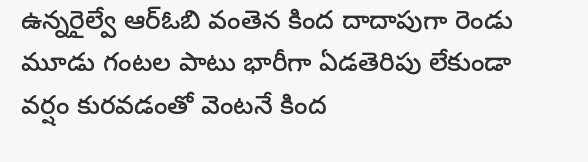ఉన్నరైల్వే ఆర్ఓబి వంతెన కింద దాదాపుగా రెండు మూడు గంటల పాటు భారీగా ఏడతెరిపు లేకుండా వర్షం కురవడంతో వెంటనే కింద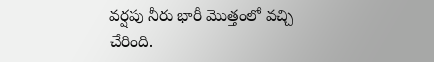వర్షపు నీరు భారీ మొత్తంలో వచ్చి చేరింది.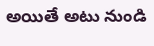అయితే అటు నుండి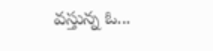వస్తున్న ఓ...